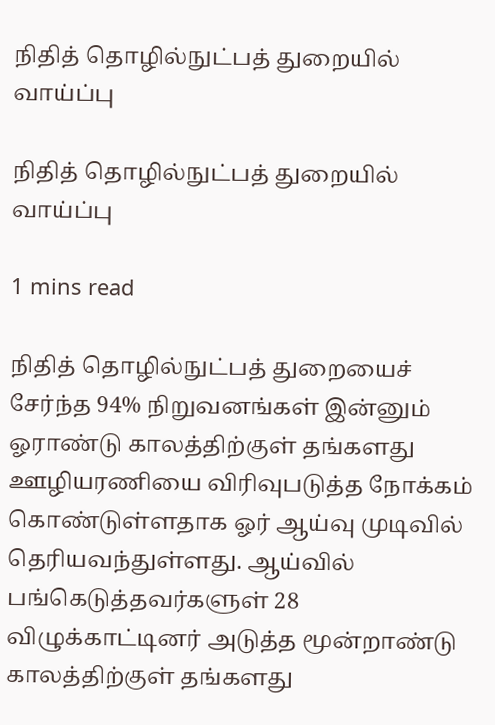நிதித் தொழில்நுட்பத் துறையில் வாய்ப்பு

நிதித் தொழில்நுட்பத் துறையில் வாய்ப்பு

1 mins read

நிதித் தொழில்நுட்பத் துறையைச் சேர்ந்த 94% நிறுவனங்கள் இன்னும் ஓராண்டு காலத்திற்குள் தங்களது ஊழியரணியை விரிவுபடுத்த நோக்கம் கொண்டுள்ளதாக ஓர் ஆய்வு முடிவில் தெரியவந்துள்ளது. ஆய்வில் பங்கெடுத்தவர்களுள் 28 விழுக்காட்டினர் அடுத்த மூன்றாண்டு காலத்திற்குள் தங்களது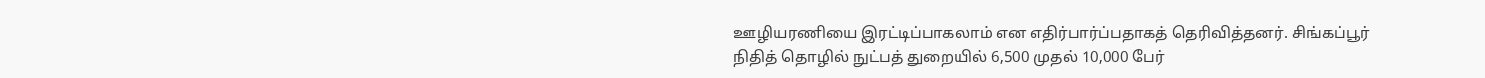ஊழியரணியை இரட்டிப்பாகலாம் என எதிர்பார்ப்பதாகத் தெரிவித்தனர். சிங்கப்பூர் நிதித் தொழில் நுட்பத் துறையில் 6,500 முதல் 10,000 பேர்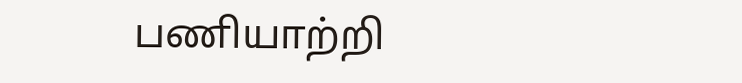பணியாற்றி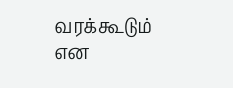வரக்கூடும் என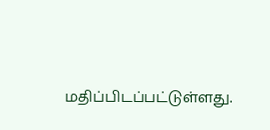மதிப்பிடப்பட்டுள்ளது.